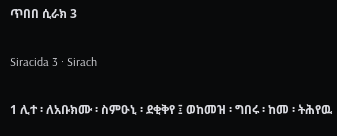ጥበበ ሲራክ 3

Siracida 3 · Sirach

1 ሊተ ፡ ለአቡክሙ ፡ ስምዑኒ ፡ ደቂቅየ ፤ ወከመዝ ፡ ግበሩ ፡ ከመ ፡ ትሕየዉ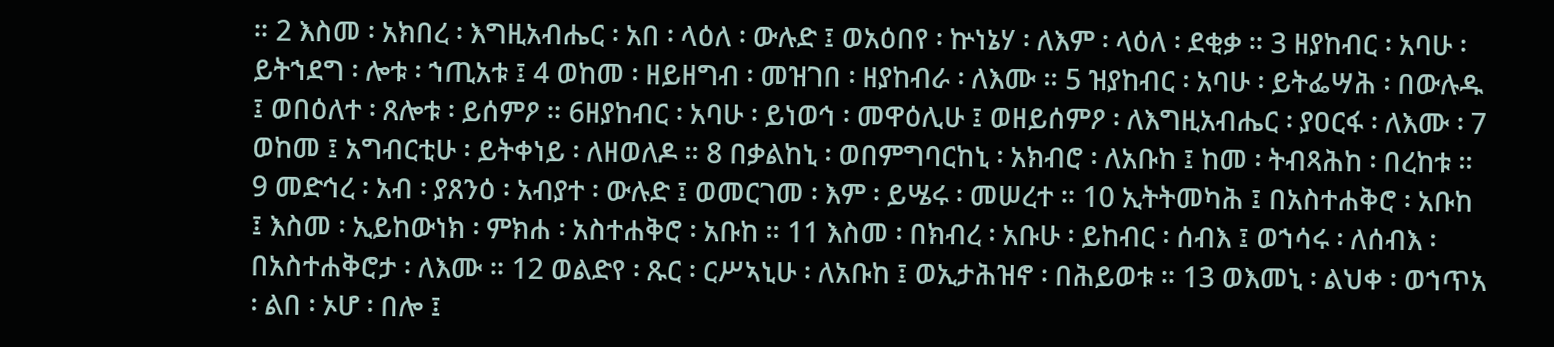። 2 እስመ ፡ አክበረ ፡ እግዚአብሔር ፡ አበ ፡ ላዕለ ፡ ውሉድ ፤ ወአዕበየ ፡ ኵነኔሃ ፡ ለእም ፡ ላዕለ ፡ ደቂቃ ። 3 ዘያከብር ፡ አባሁ ፡ ይትኀደግ ፡ ሎቱ ፡ ኀጢአቱ ፤ 4 ወከመ ፡ ዘይዘግብ ፡ መዝገበ ፡ ዘያከብራ ፡ ለእሙ ። 5 ዝያከብር ፡ አባሁ ፡ ይትፌሣሕ ፡ በውሉዱ ፤ ወበዕለተ ፡ ጸሎቱ ፡ ይሰምዖ ። 6ዘያከብር ፡ አባሁ ፡ ይነወኅ ፡ መዋዕሊሁ ፤ ወዘይሰምዖ ፡ ለእግዚአብሔር ፡ ያዐርፋ ፡ ለእሙ ፡ 7 ወከመ ፤ አግብርቲሁ ፡ ይትቀነይ ፡ ለዘወለዶ ። 8 በቃልከኒ ፡ ወበምግባርከኒ ፡ አክብሮ ፡ ለአቡከ ፤ ከመ ፡ ትብጻሕከ ፡ በረከቱ ። 9 መድኅረ ፡ አብ ፡ ያጸንዕ ፡ አብያተ ፡ ውሉድ ፤ ወመርገመ ፡ እም ፡ ይሤሩ ፡ መሠረተ ። 10 ኢትትመካሕ ፤ በአስተሐቅሮ ፡ አቡከ ፤ እስመ ፡ ኢይከውነክ ፡ ምክሐ ፡ አስተሐቅሮ ፡ አቡከ ። 11 እስመ ፡ በክብረ ፡ አቡሁ ፡ ይከብር ፡ ሰብእ ፤ ወኀሳሩ ፡ ለሰብእ ፡ በአስተሐቅሮታ ፡ ለእሙ ። 12 ወልድየ ፡ ጹር ፡ ርሥኣኒሁ ፡ ለአቡከ ፤ ወኢታሕዝኖ ፡ በሕይወቱ ። 13 ወእመኒ ፡ ልህቀ ፡ ወኀጥአ ፡ ልበ ፡ ኦሆ ፡ በሎ ፤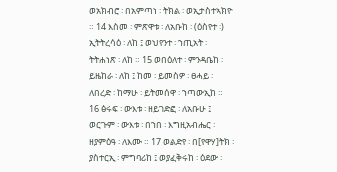ወአክብሮ ፡ በአምጣነ ፡ ትክል ፡ ወኢታስተኣክዮ ። 14 እስመ ፡ ምጽዋቱ ፡ ለአቡከ ፡ (ዕስየተ ፡) ኢትትረሳዕ ፡ ለከ ፤ ወህየንተ ፡ ኀጢአት ፡ ትትሐነጽ ፡ ለከ ። 15 ወበዕለተ ፡ ምንዳቤከ ፡ ይዜከራ ፡ ለከ ፤ ከመ ፡ ይመስዎ ፡ ፀሓይ ፡ ለበረድ ፡ ከማሁ ፡ ይትመሰዋ ፡ ኀጣውኢከ ። 16 ፅሩፍ ፡ ውእቱ ፡ ዘይገድፎ ፡ ለአቡሁ ፤ ወርጉም ፡ ውእቱ ፡ በኀበ ፡ እግዚአብሔር ፡ ዘያምዕዓ ፡ ለእሙ ። 17 ወልድየ ፡ በ[የዋሃ]ትክ ፡ ያስተርኢ ፡ ምግባሪከ ፤ ወያፈቅሩከ ፡ ዕደው ፡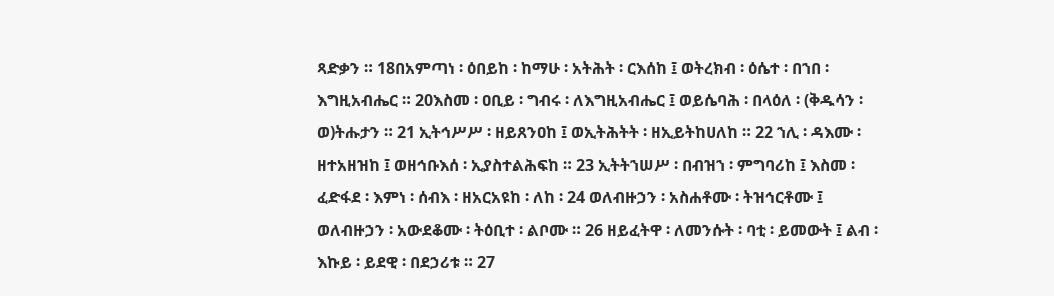ጻድቃን ። 18በአምጣነ ፡ ዕበይከ ፡ ከማሁ ፡ አትሕት ፡ ርእሰከ ፤ ወትረክብ ፡ ዕሴተ ፡ በኀበ ፡ እግዚአብሔር ። 20እስመ ፡ ዐቢይ ፡ ግብሩ ፡ ለእግዚአብሔር ፤ ወይሴባሕ ፡ በላዕለ ፡ (ቅዱሳን ፡ ወ)ትሑታን ። 21 ኢትኅሥሥ ፡ ዘይጸንዐከ ፤ ወኢትሕትት ፡ ዘኢይትከሀለከ ። 22 ኀሊ ፡ ዳእሙ ፡ ዘተአዘዝከ ፤ ወዘኅቡእሰ ፡ ኢያስተልሕፍከ ። 23 ኢትትኀሠሥ ፡ በብዝኀ ፡ ምግባሪከ ፤ እስመ ፡ ፈድፋደ ፡ እምነ ፡ ሰብእ ፡ ዘአርአዩከ ፡ ለከ ፡ 24 ወለብዙኃን ፡ አስሐቶሙ ፡ ትዝኅርቶሙ ፤ ወለብዙኃን ፡ አውደቆሙ ፡ ትዕቢተ ፡ ልቦሙ ። 26 ዘይፈትዋ ፡ ለመንሱት ፡ ባቲ ፡ ይመውት ፤ ልብ ፡ እኩይ ፡ ይደዊ ፡ በደኃሪቱ ። 27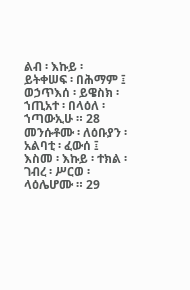ልብ ፡ እኩይ ፡ ይትቀሠፍ ፡ በሕማም ፤ ወኃጥእሰ ፡ ይዌስክ ፡ ኀጢአተ ፡ በላዕለ ፡ ኀጣውኢሁ ። 28 መንሱቶሙ ፡ ለዕቡያን ፡ አልባቲ ፡ ፈውሰ ፤ እስመ ፡ እኩይ ፡ ተክል ፡ ገብረ ፡ ሥርወ ፡ ላዕሌሆሙ ። 29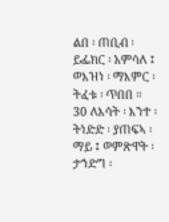ልበ ፡ ጠቢብ ፡ ይፌክር ፡ አምሳለ ፤ ወእዝነ ፡ ማእምር ፡ ትፈቱ ፡ ጥበበ ። 30 ለእሳት ፡ እንተ ፡ ትነድድ ፡ ያጠፍኣ ፡ ማይ ፤ ወምጽዋት ፡ ታኀድግ ፡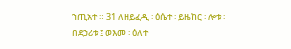ኀጢአተ ። 31 ለዘይፈዲ ፡ ዕሴተ ፡ ይዜከር ፡ ሎቱ ፡ በደኃሪቱ ፤ ወእመ ፡ ዕለተ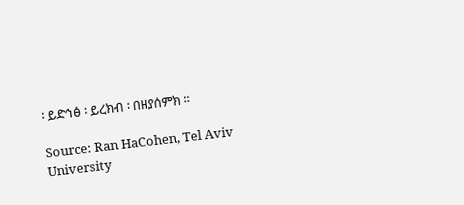፡ ይድኅፅ ፡ ይረክብ ፡ በዘያሰምክ ።

Source: Ran HaCohen, Tel Aviv University